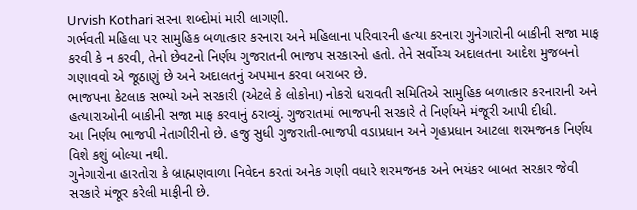Urvish Kothari સરના શબ્દોમાં મારી લાગણી.
ગર્ભવતી મહિલા પર સામુહિક બળાત્કાર કરનારા અને મહિલાના પરિવારની હત્યા કરનારા ગુનેગારોની બાકીની સજા માફ કરવી કે ન કરવી, તેનો છેવટનો નિર્ણય ગુજરાતની ભાજપ સરકારનો હતો. તેને સર્વોચ્ચ અદાલતના આદેશ મુજબનો ગણાવવો એ જૂઠાણું છે અને અદાલતનું અપમાન કરવા બરાબર છે.
ભાજપના કેટલાક સભ્યો અને સરકારી (એટલે કે લોકોના) નોકરો ધરાવતી સમિતિએ સામુહિક બળાત્કાર કરનારાની અને હત્યારાઓની બાકીની સજા માફ કરવાનું ઠરાવ્યું. ગુજરાતમાં ભાજપની સરકારે તે નિર્ણયને મંજૂરી આપી દીધી.
આ નિર્ણય ભાજપી નેતાગીરીનો છે. હજુ સુધી ગુજરાતી-ભાજપી વડાપ્રધાન અને ગૃહપ્રધાન આટલા શરમજનક નિર્ણય વિશે કશું બોલ્યા નથી.
ગુનેગારોના હારતોરા કે બ્રાહ્મણવાળા નિવેદન કરતાં અનેક ગણી વધારે શરમજનક અને ભયંકર બાબત સરકાર જેવી સરકારે મંજૂર કરેલી માફીની છે.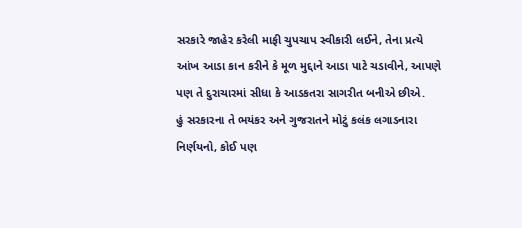સરકારે જાહેર કરેલી માફી ચુપચાપ સ્વીકારી લઈને, તેના પ્રત્યે આંખ આડા કાન કરીને કે મૂળ મુદ્દાને આડા પાટે ચડાવીને, આપણે પણ તે દુરાચારમાં સીધા કે આડકતરા સાગરીત બનીએ છીએ.
હું સરકારના તે ભયંકર અને ગુજરાતને મોટું કલંક લગાડનારા નિર્ણયનો, કોઈ પણ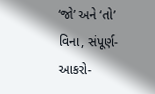‘જો’ અને ‘તો’ વિના, સંપૂર્ણ-આકરો-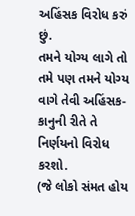અહિંસક વિરોધ કરું છું.
તમને યોગ્ય લાગે તો તમે પણ તમને યોગ્ય વાગે તેવી અહિંસક-કાનુની રીતે તે નિર્ણયનો વિરોધ કરશો.
(જે લોકો સંમત હોય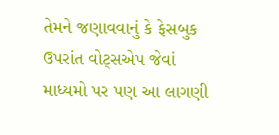તેમને જણાવવાનું કે ફેસબુક ઉપરાંત વોટ્સએપ જેવાં માધ્યમો પર પણ આ લાગણી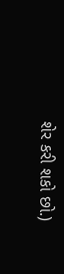શેર કરી શકો છો.)